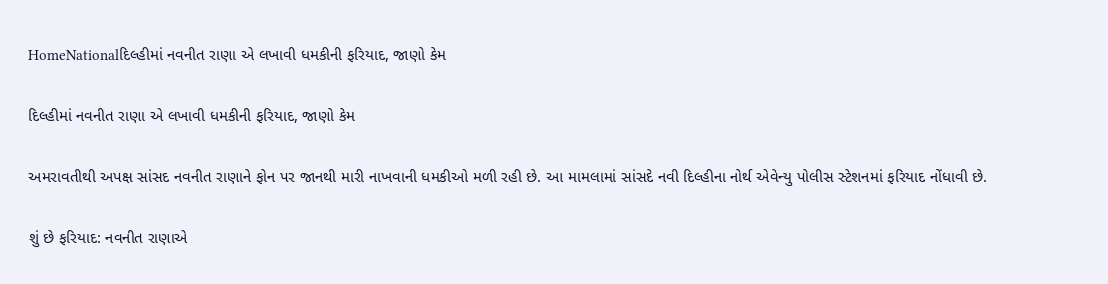HomeNationalદિલ્હીમાં નવનીત રાણા એ લખાવી ધમકીની ફરિયાદ, જાણો કેમ

દિલ્હીમાં નવનીત રાણા એ લખાવી ધમકીની ફરિયાદ, જાણો કેમ

અમરાવતીથી અપક્ષ સાંસદ નવનીત રાણાને ફોન પર જાનથી મારી નાખવાની ધમકીઓ મળી રહી છે. આ મામલામાં સાંસદે નવી દિલ્હીના નોર્થ એવેન્યુ પોલીસ સ્ટેશનમાં ફરિયાદ નોંધાવી છે.

શું છે ફરિયાદ: નવનીત રાણાએ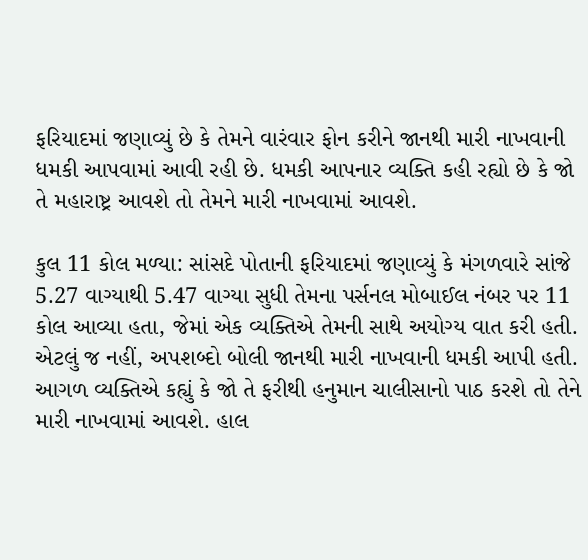ફરિયાદમાં જણાવ્યું છે કે તેમને વારંવાર ફોન કરીને જાનથી મારી નાખવાની ધમકી આપવામાં આવી રહી છે. ધમકી આપનાર વ્યક્તિ કહી રહ્યો છે કે જો તે મહારાષ્ટ્ર આવશે તો તેમને મારી નાખવામાં આવશે.

કુલ 11 કોલ મળ્યા: સાંસદે પોતાની ફરિયાદમાં જણાવ્યું કે મંગળવારે સાંજે 5.27 વાગ્યાથી 5.47 વાગ્યા સુધી તેમના પર્સનલ મોબાઈલ નંબર પર 11 કોલ આવ્યા હતા, જેમાં એક વ્યક્તિએ તેમની સાથે અયોગ્ય વાત કરી હતી. એટલું જ નહીં, અપશબ્દો બોલી જાનથી મારી નાખવાની ધમકી આપી હતી. આગળ વ્યક્તિએ કહ્યું કે જો તે ફરીથી હનુમાન ચાલીસાનો પાઠ કરશે તો તેને મારી નાખવામાં આવશે. હાલ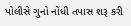પોલીસે ગુનો નોંધી તપાસ શરૂ કરી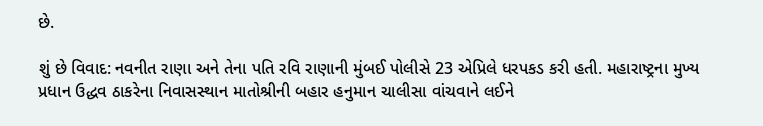છે.

શું છે વિવાદ: નવનીત રાણા અને તેના પતિ રવિ રાણાની મુંબઈ પોલીસે 23 એપ્રિલે ધરપકડ કરી હતી. મહારાષ્ટ્રના મુખ્ય પ્રધાન ઉદ્ધવ ઠાકરેના નિવાસસ્થાન માતોશ્રીની બહાર હનુમાન ચાલીસા વાંચવાને લઈને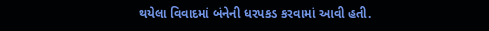થયેલા વિવાદમાં બંનેની ધરપકડ કરવામાં આવી હતી.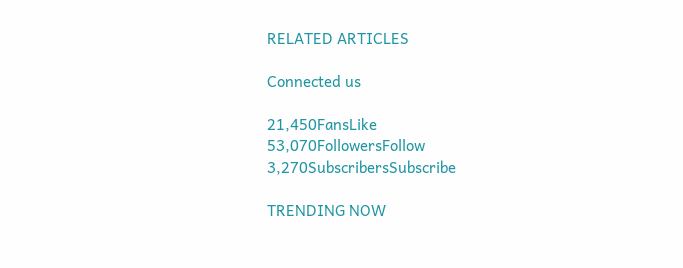RELATED ARTICLES

Connected us

21,450FansLike
53,070FollowersFollow
3,270SubscribersSubscribe

TRENDING NOW